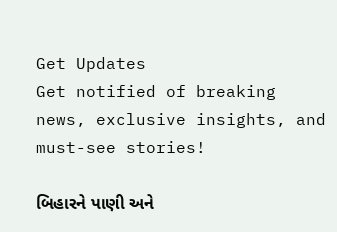Get Updates
Get notified of breaking news, exclusive insights, and must-see stories!

બિહારને પાણી અને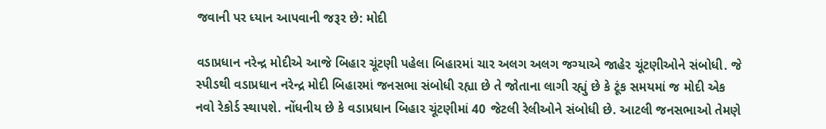જવાની પર ધ્યાન આપવાની જરૂર છે: મોદી

વડાપ્રધાન નરેન્દ્ર મોદીએ આજે બિહાર ચૂંટણી પહેલા બિહારમાં ચાર અલગ અલગ જગ્યાએ જાહેર ચૂંટણીઓને સંબોધી. જે સ્પીડથી વડાપ્રધાન નરેન્દ્ર મોદી બિહારમાં જનસભા સંબોધી રહ્યા છે તે જોતાના લાગી રહ્યું છે કે ટૂંક સમયમાં જ મોદી એક નવો રેકોર્ડ સ્થાપશે. નોંધનીય છે કે વડાપ્રધાન બિહાર ચૂંટણીમાં 40 જેટલી રેલીઓને સંબોધી છે. આટલી જનસભાઓ તેમણે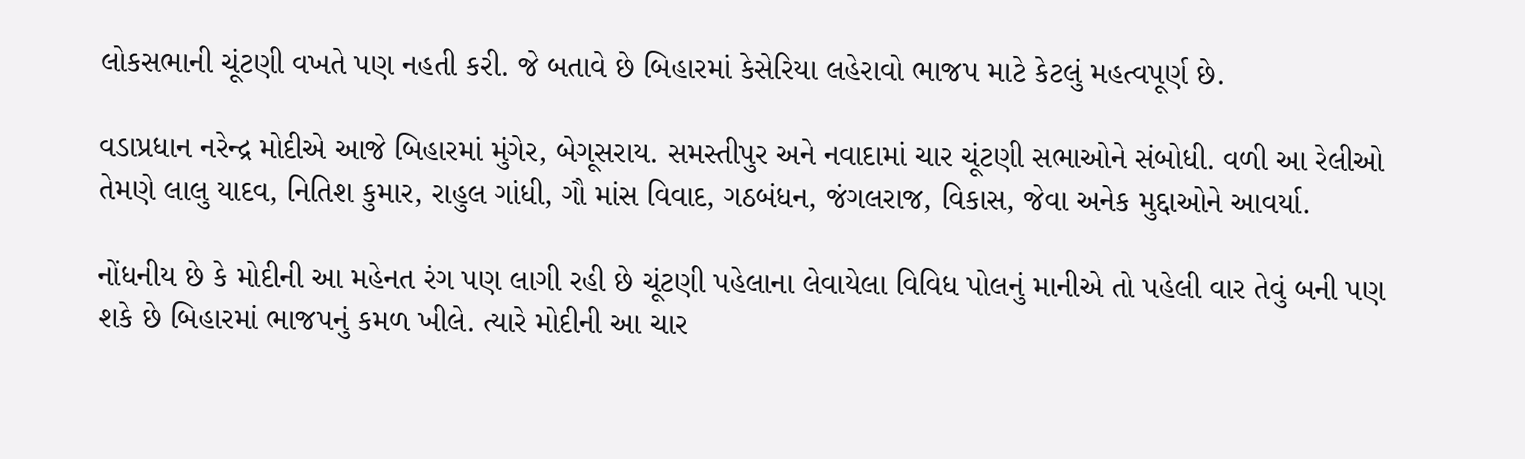લોકસભાની ચૂંટણી વખતે પણ નહતી કરી. જે બતાવે છે બિહારમાં કેસેરિયા લહેરાવો ભાજપ માટે કેટલું મહત્વપૂર્ણ છે.

વડાપ્રધાન નરેન્દ્ર મોદીએ આજે બિહારમાં મુંગેર, બેગૂસરાય. સમસ્તીપુર અને નવાદામાં ચાર ચૂંટણી સભાઓને સંબોધી. વળી આ રેલીઓ તેમણે લાલુ યાદવ, નિતિશ કુમાર, રાહુલ ગાંધી, ગૌ માંસ વિવાદ, ગઠબંધન, જંગલરાજ, વિકાસ, જેવા અનેક મુદ્દાઓને આવર્યા.

નોંધનીય છે કે મોદીની આ મહેનત રંગ પણ લાગી રહી છે ચૂંટણી પહેલાના લેવાયેલા વિવિધ પોલનું માનીએ તો પહેલી વાર તેવું બની પણ શકે છે બિહારમાં ભાજપનું કમળ ખીલે. ત્યારે મોદીની આ ચાર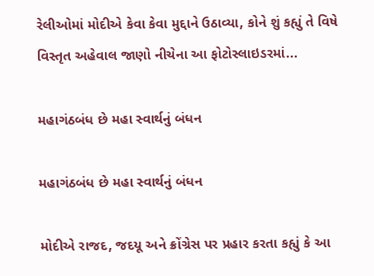રેલીઓમાં મોદીએ કેવા કેવા મુદ્દાને ઉઠાવ્યા, કોને શું કહ્યું તે વિષે વિસ્તૃત અહેવાલ જાણો નીચેના આ ફોટોસ્લાઇડરમાં...

મહાગંઠબંધ છે મહા સ્વાર્થનું બંધન

મહાગંઠબંધ છે મહા સ્વાર્થનું બંધન

મોદીએ રાજદ, જદયૂ અને ક્રોંગ્રેસ પર પ્રહાર કરતા કહ્યું કે આ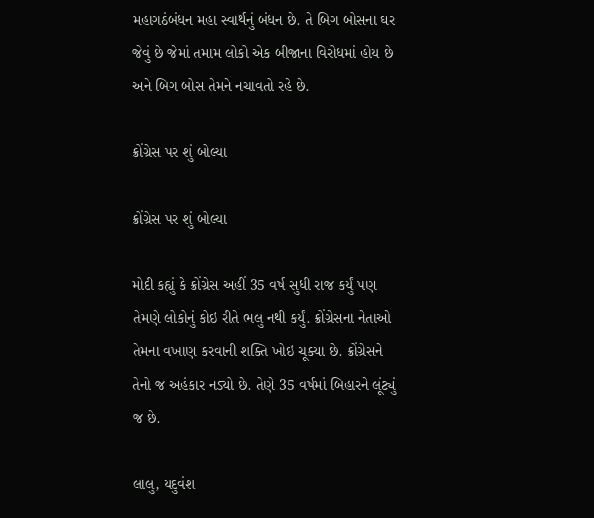મહાગઠંબંધન મહા સ્વાર્થનું બંધન છે. તે બિગ બોસના ઘર જેવું છે જેમાં તમામ લોકો એક બીજાના વિરોધમાં હોય છે અને બિગ બોસ તેમને નચાવતો રહે છે.

ક્રોંગ્રેસ પર શું બોલ્યા

ક્રોંગ્રેસ પર શું બોલ્યા

મોદી કહ્યું કે ક્રોંગ્રેસ અહીં 35 વર્ષ સુધી રાજ કર્યું પણ તેમણે લોકોનું કોઇ રીતે ભલુ નથી કર્યું. ક્રોંગ્રેસના નેતાઓ તેમના વખાણ કરવાની શક્તિ ખોઇ ચૂક્યા છે. ક્રોંગ્રેસને તેનો જ અહંકાર નડ્યો છે. તેણે 35 વર્ષમાં બિહારને લૂંટ્યું જ છે.

લાલુ, યદુવંશ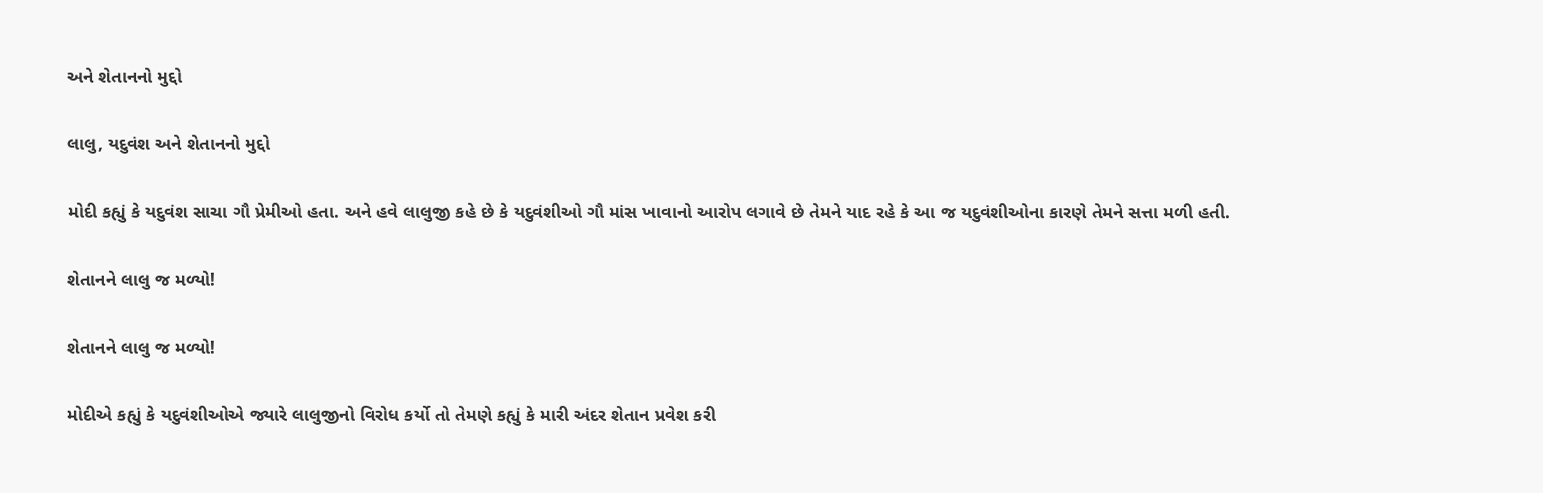અને શેતાનનો મુદ્દો

લાલુ, યદુવંશ અને શેતાનનો મુદ્દો

મોદી કહ્યું કે યદુવંશ સાચા ગૌ પ્રેમીઓ હતા. અને હવે લાલુજી કહે છે કે યદુવંશીઓ ગૌ માંસ ખાવાનો આરોપ લગાવે છે તેમને યાદ રહે કે આ જ યદુવંશીઓના કારણે તેમને સત્તા મળી હતી.

શેતાનને લાલુ જ મળ્યો!

શેતાનને લાલુ જ મળ્યો!

મોદીએ કહ્યું કે યદુવંશીઓએ જ્યારે લાલુજીનો વિરોધ કર્યો તો તેમણે કહ્યું કે મારી અંદર શેતાન પ્રવેશ કરી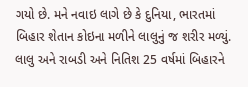ગયો છે. મને નવાઇ લાગે છે કે દુનિયા, ભારતમાં બિહાર શેતાન કોઇના મળીને લાલુનું જ શરીર મળ્યું. લાલુ અને રાબડી અને નિતિશ 25 વર્ષમાં બિહારને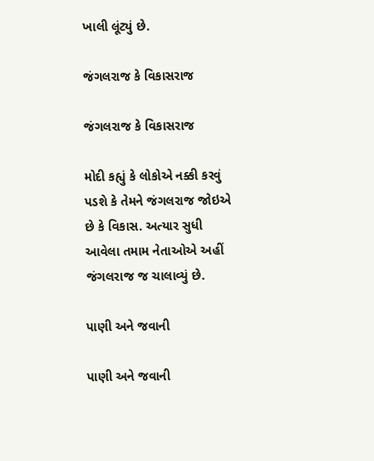ખાલી લૂંટ્યું છે.

જંગલરાજ કે વિકાસરાજ

જંગલરાજ કે વિકાસરાજ

મોદી કહ્યું કે લોકોએ નક્કી કરવું પડશે કે તેમને જંગલરાજ જોઇએ છે કે વિકાસ. અત્યાર સુધી આવેલા તમામ નેતાઓએ અહીં જંગલરાજ જ ચાલાવ્યું છે.

પાણી અને જવાની

પાણી અને જવાની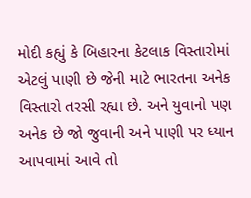મોદી કહ્યું કે બિહારના કેટલાક વિસ્તારોમાં એટલું પાણી છે જેની માટે ભારતના અનેક વિસ્તારો તરસી રહ્યા છે. અને યુવાનો પણ અનેક છે જો જુવાની અને પાણી પર ધ્યાન આપવામાં આવે તો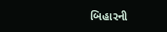બિહારની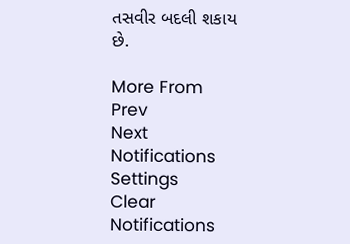તસવીર બદલી શકાય છે.

More From
Prev
Next
Notifications
Settings
Clear Notifications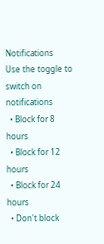Notifications
Use the toggle to switch on notifications
  • Block for 8 hours
  • Block for 12 hours
  • Block for 24 hours
  • Don't block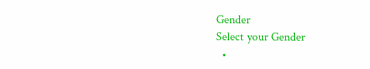Gender
Select your Gender
  •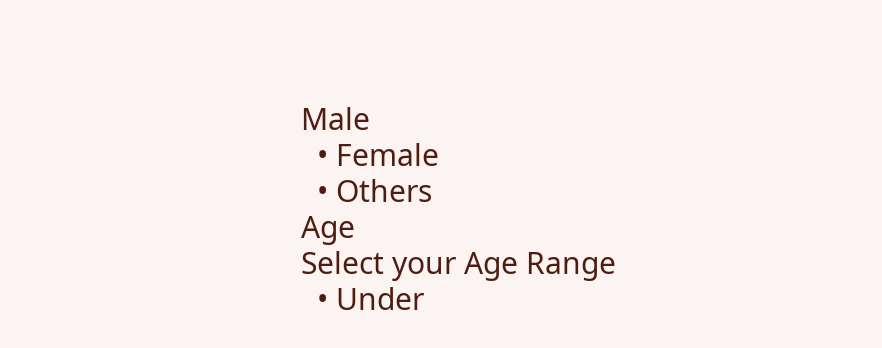Male
  • Female
  • Others
Age
Select your Age Range
  • Under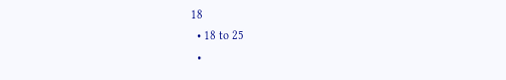18
  • 18 to 25
  •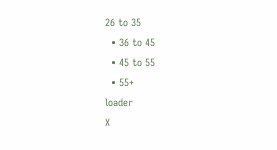26 to 35
  • 36 to 45
  • 45 to 55
  • 55+
loader
X